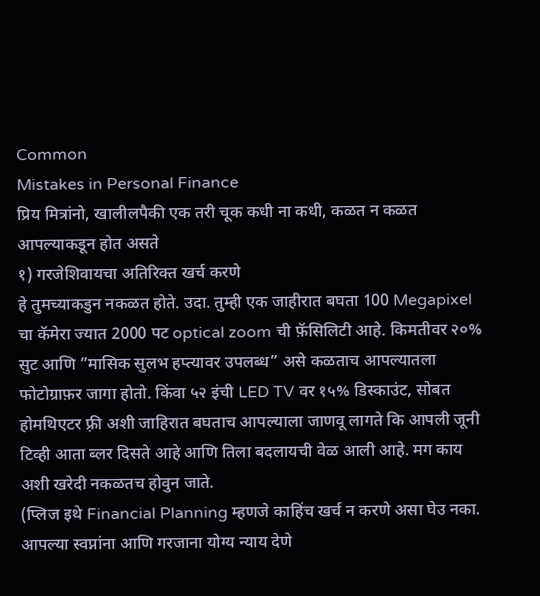Common
Mistakes in Personal Finance
प्रिय मित्रांनो, खालीलपैकी एक तरी चूक कधी ना कधी, कळत न कळत आपल्याकडून होत असते
१) गरजेशिवायचा अतिरिक्त खर्च करणे
हे तुमच्याकडुन नकळत होते. उदा. तुम्ही एक जाहीरात बघता 100 Megapixel चा कॅमेरा ज्यात 2000 पट optical zoom ची फ़ॅसिलिटी आहे. किमतीवर २०% सुट आणि ”मासिक सुलभ हप्त्यावर उपलब्ध” असे कळताच आपल्यातला फोटोग्राफ़र जागा होतो. किंवा ५२ इंची LED TV वर १५% डिस्काउंट, सोबत होमथिएटर फ़्री अशी जाहिरात बघताच आपल्याला जाणवू लागते कि आपली जूनी टिव्ही आता ब्लर दिसते आहे आणि तिला बदलायची वेळ आली आहे. मग काय अशी खरेदी नकळतच होवुन जाते.
(प्लिज इथे Financial Planning म्हणजे काहिंच खर्च न करणे असा घेउ नका. आपल्या स्वप्नांना आणि गरजाना योग्य न्याय देणे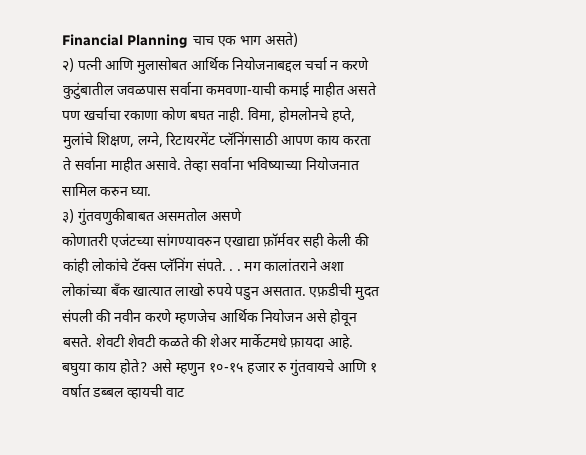Financial Planning चाच एक भाग असते)
२) पत्नी आणि मुलासोबत आर्थिक नियोजनाबद्दल चर्चा न करणे
कुटुंबातील जवळपास सर्वाना कमवणा-याची कमाई माहीत असते पण खर्चाचा रकाणा कोण बघत नाही. विमा, होमलोनचे हप्ते, मुलांचे शिक्षण, लग्ने, रिटायरमेंट प्लॅनिंगसाठी आपण काय करता ते सर्वाना माहीत असावे. तेव्हा सर्वाना भविष्याच्या नियोजनात सामिल करुन घ्या.
३) गुंतवणुकीबाबत असमतोल असणे
कोणातरी एजंटच्या सांगण्यावरुन एखाद्या फ़ॉर्मवर सही केली की कांही लोकांचे टॅक्स प्लॅनिंग संपते. . . मग कालांतराने अशा लोकांच्या बॅंक खात्यात लाखो रुपये पडुन असतात. एफ़डीची मुदत संपली की नवीन करणे म्हणजेच आर्थिक नियोजन असे होवून बसते. शेवटी शेवटी कळते की शेअर मार्केटमधे फ़ायदा आहे. बघुया काय होते? असे म्हणुन १०-१५ हजार रु गुंतवायचे आणि १ वर्षात डब्बल व्हायची वाट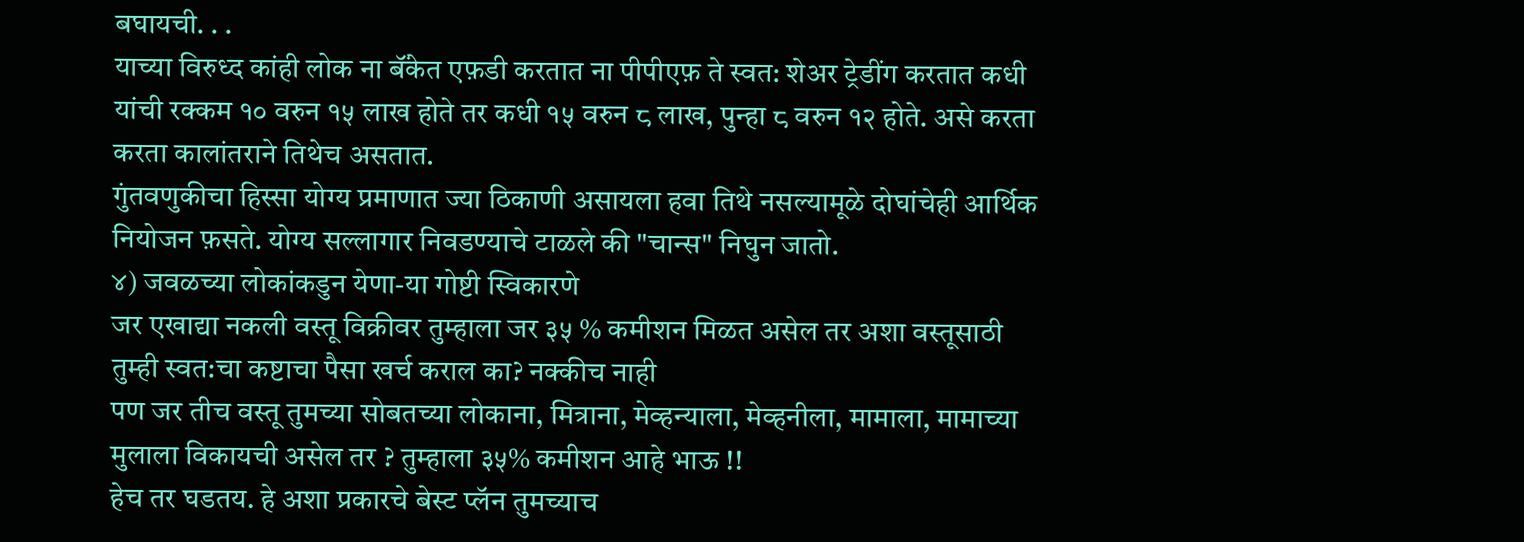बघायची. . .
याच्या विरुध्द कांही लोक ना बॅंकेत एफ़डी करतात ना पीपीएफ़ ते स्वत: शेअर ट्रेडींग करतात कधी यांची रक्कम १० वरुन १५ लाख होते तर कधी १५ वरुन ८ लाख, पुन्हा ८ वरुन १२ होते. असे करता करता कालांतराने तिथेच असतात.
गुंतवणुकीचा हिस्सा योग्य प्रमाणात ज्या ठिकाणी असायला हवा तिथे नसल्यामूळे दोघांचेही आर्थिक नियोजन फ़सते. योग्य सल्लागार निवडण्याचे टाळले की "चान्स" निघुन जातो.
४) जवळच्या लोकांकडुन येणा-या गोष्टी स्विकारणे
जर एखाद्या नकली वस्तू विक्रीवर तुम्हाला जर ३५ % कमीशन मिळत असेल तर अशा वस्तूसाठी तुम्ही स्वत:चा कष्टाचा पैसा खर्च कराल का? नक्कीच नाही
पण जर तीच वस्तू तुमच्या सोबतच्या लोकाना, मित्राना, मेव्हन्याला, मेव्हनीला, मामाला, मामाच्या मुलाला विकायची असेल तर ? तुम्हाला ३५% कमीशन आहे भाऊ !!
हेच तर घडतय. हे अशा प्रकारचे बेस्ट प्लॅन तुमच्याच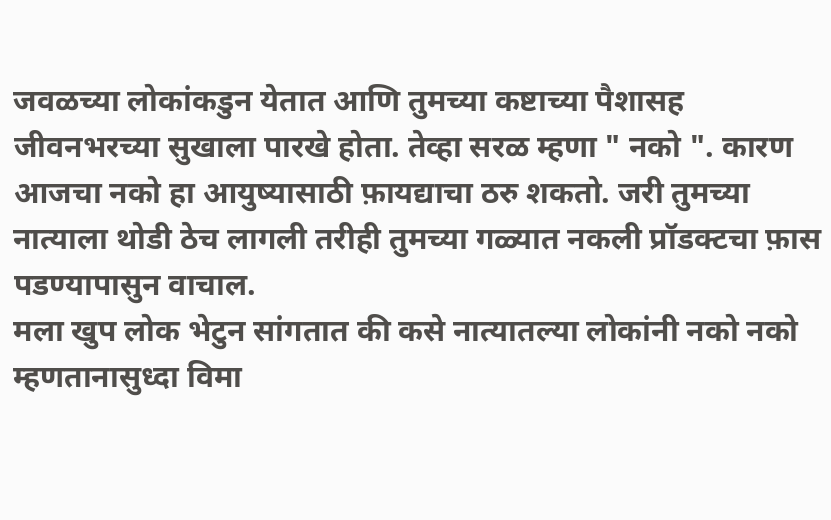जवळच्या लोकांकडुन येतात आणि तुमच्या कष्टाच्या पैशासह जीवनभरच्या सुखाला पारखे होता. तेव्हा सरळ म्हणा " नको ". कारण आजचा नको हा आयुष्यासाठी फ़ायद्याचा ठरु शकतो. जरी तुमच्या नात्याला थोडी ठेच लागली तरीही तुमच्या गळ्यात नकली प्रॉडक्टचा फ़ास पडण्यापासुन वाचाल.
मला खुप लोक भेटुन सांगतात की कसे नात्यातल्या लोकांनी नको नको म्हणतानासुध्दा विमा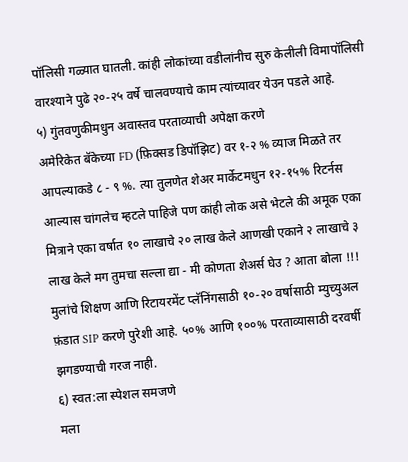पॉलिसी गळ्यात घातली. कांही लोकांच्या वडीलांनीच सुरु केलीली विमापॉलिसी वारश्याने पुढे २०-२५ वर्षे चालवण्याचे काम त्यांच्यावर येउन पडले आहे.
५) गुंतवणुकीमधुन अवास्तव परताव्याची अपेक्षा करणे
अमेरिकेत बॅकेच्या FD (फ़िक्सड डिपॉझिट) वर १-२ % व्याज मिळते तर आपल्याकडे ८ - ९ %. त्या तुलणेत शेअर मार्केटमधुन १२-१५% रिटर्नस आल्यास चांगलेच म्हटले पाहिजे पण कांही लोक असे भेटले की अमूक एका मित्राने एका वर्षात १० लाखाचे २० लाख केले आणखी एकाने २ लाखाचे ३ लाख केले मग तुमचा सल्ला द्या - मी कोणता शेअर्स घेउ ? आता बोला !!!
मुलांचे शिक्षण आणि रिटायरमेंट प्लॅनिंगसाठी १०-२० वर्षासाठी म्युच्युअल फ़ंडात SIP करणे पुरेशी आहे. ५०% आणि १००% परताव्यासाठी दरवर्षी झगडण्याची गरज नाही.
६) स्वत:ला स्पेशल समजणे
मला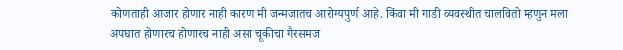कोणताही आजार होणार नाही कारण मी जन्मजातच आरोग्यपुर्ण आहे. किंवा मी गाडी व्यवस्थीत चालवितो म्हणुन मला अपघात होणारच होणारच नाही असा चूकीचा गैरसमज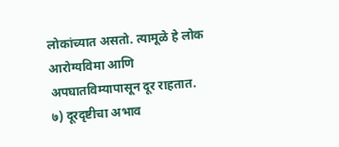लोकांच्यात असतो. त्यामूळे हे लोक आरोग्यविमा आणि अपघातविम्यापासून दूर राहतात.
७) दूरदृष्टीचा अभाव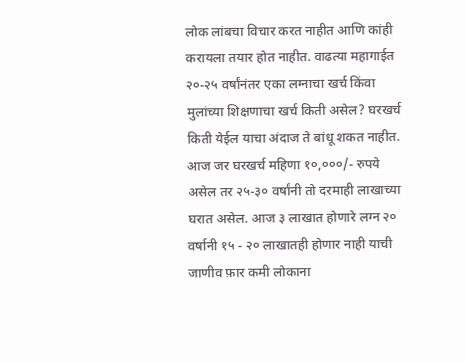लोक लांबचा विचार करत नाहीत आणि कांही करायला तयार होत नाहीत. वाढत्या महागाईत २०-२५ वर्षांनंतर एका लग्नाचा खर्च किंवा मुलांच्या शिक्षणाचा खर्च किती असेल? घरखर्च किती येईल याचा अंदाज ते बांधू शकत नाहीत. आज जर घरखर्च महिणा १०,०००/- रुपये असेल तर २५-३० वर्षांनी तो दरमाही लाखाच्या घरात असेल. आज ३ लाखात होणारे लग्न २० वर्षानी १५ - २० लाखातही होणार नाही याची जाणीव फ़ार कमी लोकाना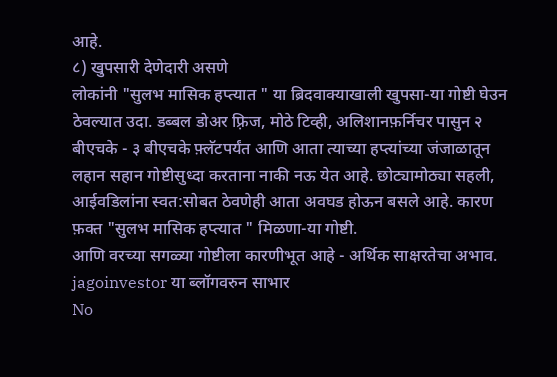आहे.
८) खुपसारी देणेदारी असणे
लोकांनी "सुलभ मासिक हप्त्यात " या ब्रिदवाक्याखाली खुपसा-या गोष्टी घेउन ठेवल्यात उदा. डब्बल डोअर फ़्रिज, मोठे टिव्ही, अलिशानफ़र्निचर पासुन २ बीएचके - ३ बीएचके फ़्लॅटपर्यंत आणि आता त्याच्या हप्त्यांच्या जंजाळातून लहान सहान गोष्टीसुध्दा करताना नाकी नऊ येत आहे. छोट्यामोठ्या सहली, आईवडिलांना स्वत:सोबत ठेवणेही आता अवघड होऊन बसले आहे. कारण फ़क्त "सुलभ मासिक हप्त्यात " मिळणा-या गोष्टी.
आणि वरच्या सगळ्या गोष्टीला कारणीभूत आहे - अर्थिक साक्षरतेचा अभाव.
jagoinvestor या ब्लॉगवरुन साभार
No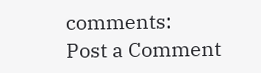comments:
Post a Comment